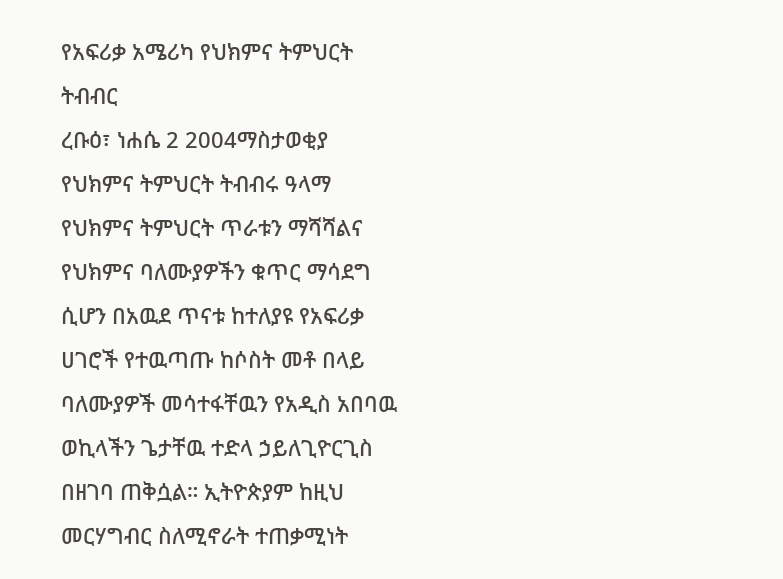የአፍሪቃ አሜሪካ የህክምና ትምህርት ትብብር
ረቡዕ፣ ነሐሴ 2 2004ማስታወቂያ
የህክምና ትምህርት ትብብሩ ዓላማ የህክምና ትምህርት ጥራቱን ማሻሻልና የህክምና ባለሙያዎችን ቁጥር ማሳደግ ሲሆን በአዉደ ጥናቱ ከተለያዩ የአፍሪቃ ሀገሮች የተዉጣጡ ከሶስት መቶ በላይ ባለሙያዎች መሳተፋቸዉን የአዲስ አበባዉ ወኪላችን ጌታቸዉ ተድላ ኃይለጊዮርጊስ በዘገባ ጠቅሷል። ኢትዮጵያም ከዚህ መርሃግብር ስለሚኖራት ተጠቃሚነት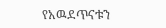የአዉደጥናቱን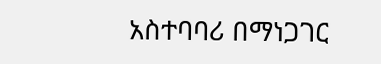አስተባባሪ በማነጋገር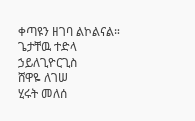ቀጣዩን ዘገባ ልኮልናል።
ጌታቸዉ ተድላ ኃይለጊዮርጊስ
ሸዋዬ ለገሠ
ሂሩት መለሰ